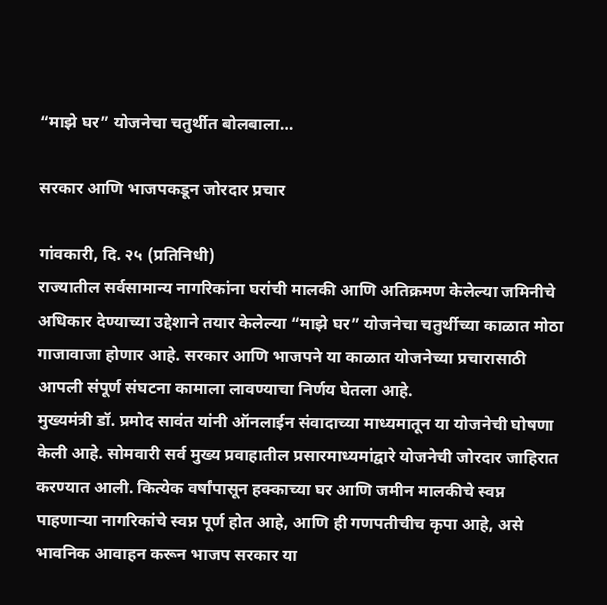“माझे घर” योजनेचा चतुर्थीत बोलबाला…

सरकार आणि भाजपकडून जोरदार प्रचार

गांवकारी, दि. २५ (प्रतिनिधी)
राज्यातील सर्वसामान्य नागरिकांना घरांची मालकी आणि अतिक्रमण केलेल्या जमिनीचे अधिकार देण्याच्या उद्देशाने तयार केलेल्या “माझे घर” योजनेचा चतुर्थीच्या काळात मोठा गाजावाजा होणार आहे. सरकार आणि भाजपने या काळात योजनेच्या प्रचारासाठी आपली संपूर्ण संघटना कामाला लावण्याचा निर्णय घेतला आहे.
मुख्यमंत्री डॉ. प्रमोद सावंत यांनी ऑनलाईन संवादाच्या माध्यमातून या योजनेची घोषणा केली आहे. सोमवारी सर्व मुख्य प्रवाहातील प्रसारमाध्यमांद्वारे योजनेची जोरदार जाहिरात करण्यात आली. कित्येक वर्षांपासून हक्काच्या घर आणि जमीन मालकीचे स्वप्न पाहणाऱ्या नागरिकांचे स्वप्न पूर्ण होत आहे, आणि ही गणपतीचीच कृपा आहे, असे भावनिक आवाहन करून भाजप सरकार या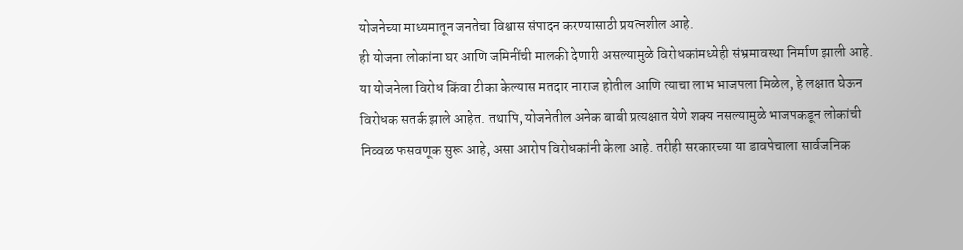योजनेच्या माध्यमातून जनतेचा विश्वास संपादन करण्यासाठी प्रयत्नशील आहे.
ही योजना लोकांना घर आणि जमिनींची मालकी देणारी असल्यामुळे विरोधकांमध्येही संभ्रमावस्था निर्माण झाली आहे. या योजनेला विरोध किंवा टीका केल्यास मतदार नाराज होतील आणि त्याचा लाभ भाजपला मिळेल, हे लक्षात घेऊन विरोधक सतर्क झाले आहेत. तथापि, योजनेतील अनेक बाबी प्रत्यक्षात येणे शक्य नसल्यामुळे भाजपकडून लोकांची निव्वळ फसवणूक सुरू आहे, असा आरोप विरोधकांनी केला आहे. तरीही सरकारच्या या डावपेचाला सार्वजनिक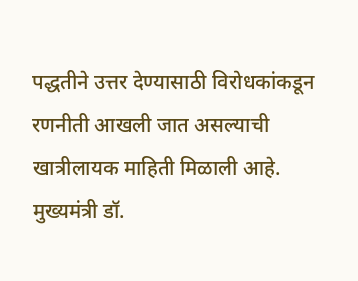पद्धतीने उत्तर देण्यासाठी विरोधकांकडून रणनीती आखली जात असल्याची खात्रीलायक माहिती मिळाली आहे.
मुख्यमंत्री डॉ.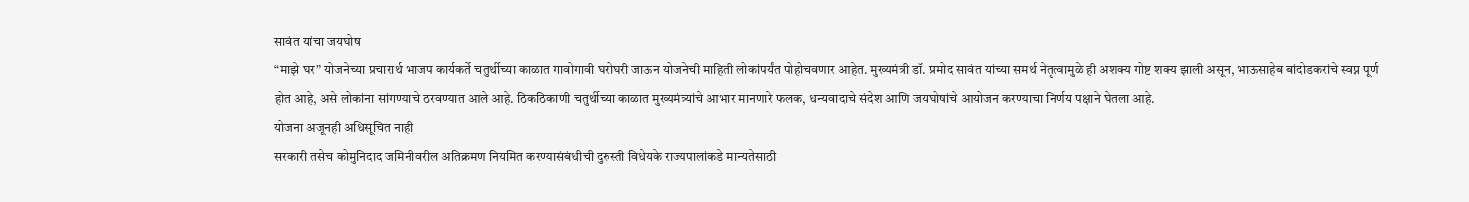सावंत यांचा जयघोष
“माझे घर” योजनेच्या प्रचारार्थ भाजप कार्यकर्ते चतुर्थीच्या काळात गावोगावी घरोघरी जाऊन योजनेची माहिती लोकांपर्यंत पोहोचवणार आहेत. मुख्यमंत्री डॉ. प्रमोद सावंत यांच्या समर्थ नेतृत्वामुळे ही अशक्य गोष्ट शक्य झाली असून, भाऊसाहेब बांदोडकरांचे स्वप्न पूर्ण होत आहे, असे लोकांना सांगण्याचे ठरवण्यात आले आहे. ठिकठिकाणी चतुर्थीच्या काळात मुख्यमंत्र्यांचे आभार मानणारे फलक, धन्यवादाचे संदेश आणि जयघोषांचे आयोजन करण्याचा निर्णय पक्षाने घेतला आहे.
योजना अजूनही अधिसूचित नाही
सरकारी तसेच कोमुनिदाद जमिनीवरील अतिक्रमण नियमित करण्यासंबंधीची दुरुस्ती विधेयके राज्यपालांकडे मान्यतेसाठी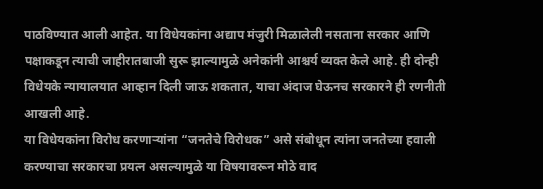पाठविण्यात आली आहेत. या विधेयकांना अद्याप मंजुरी मिळालेली नसताना सरकार आणि पक्षाकडून त्याची जाहीरातबाजी सुरू झाल्यामुळे अनेकांनी आश्चर्य व्यक्त केले आहे. ही दोन्ही विधेयके न्यायालयात आव्हान दिली जाऊ शकतात, याचा अंदाज घेऊनच सरकारने ही रणनीती आखली आहे.
या विधेयकांना विरोध करणाऱ्यांना “जनतेचे विरोधक” असे संबोधून त्यांना जनतेच्या हवाली करण्याचा सरकारचा प्रयत्न असल्यामुळे या विषयावरून मोठे वाद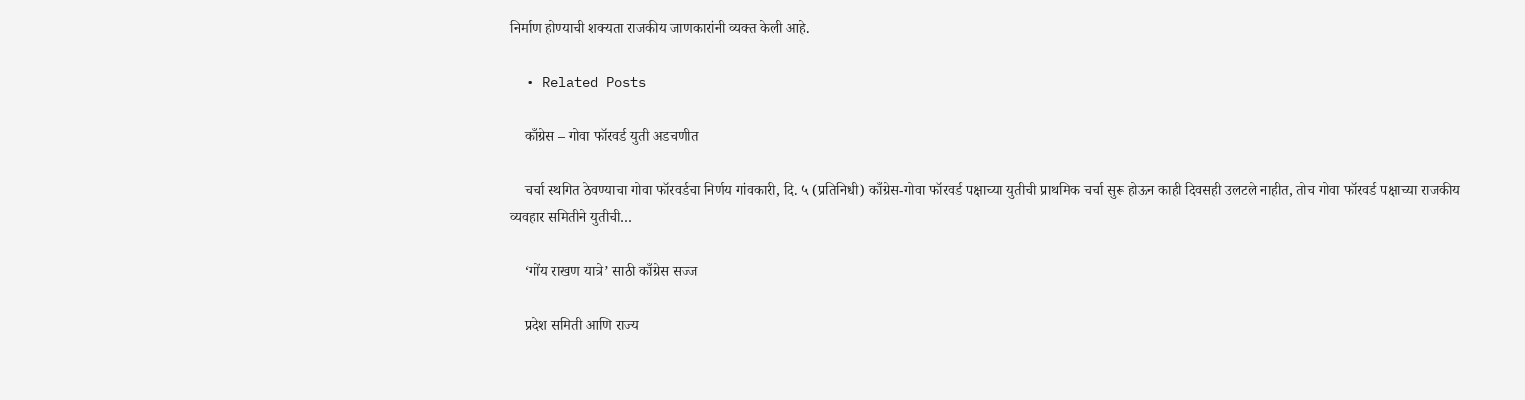निर्माण होण्याची शक्यता राजकीय जाणकारांनी व्यक्त केली आहे.

  • Related Posts

    काँग्रेस – गोवा फॉरवर्ड युती अडचणीत

    चर्चा स्थगित ठेवण्याचा गोवा फॉरवर्डचा निर्णय गांवकारी, दि. ५ (प्रतिनिधी) काँग्रेस-गोवा फॉरवर्ड पक्षाच्या युतीची प्राथमिक चर्चा सुरू होऊन काही दिवसही उलटले नाहीत, तोच गोवा फॉरवर्ड पक्षाच्या राजकीय व्यवहार समितीने युतीची…

    ‘गोंय राखण यात्रे’ साठी काँग्रेस सज्ज

    प्रदेश समिती आणि राज्य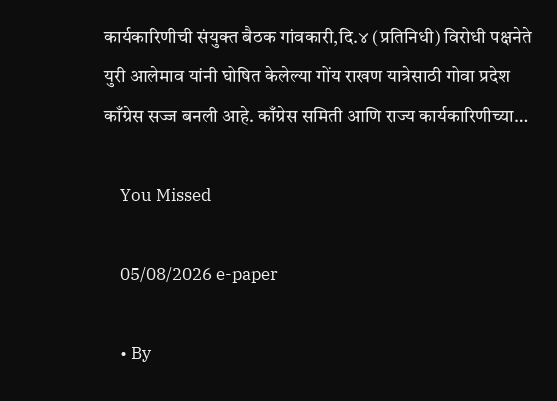कार्यकारिणीची संयुक्त बैठक गांवकारी,दि.४ (प्रतिनिधी) विरोधी पक्षनेते युरी आलेमाव यांनी घोषित केलेल्या गोंय राखण यात्रेसाठी गोवा प्रदेश काँग्रेस सज्ज बनली आहे. काँग्रेस समिती आणि राज्य कार्यकारिणीच्या…

    You Missed

    05/08/2026 e-paper

    • By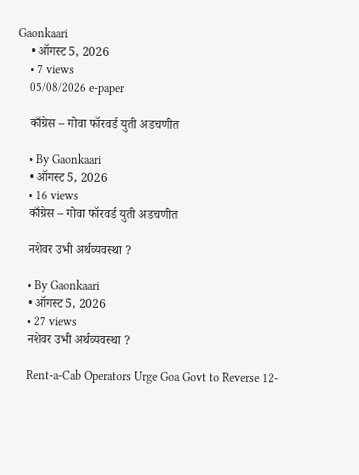Gaonkaari
    • ऑगस्ट 5, 2026
    • 7 views
    05/08/2026 e-paper

    काँग्रेस – गोवा फॉरवर्ड युती अडचणीत

    • By Gaonkaari
    • ऑगस्ट 5, 2026
    • 16 views
    काँग्रेस – गोवा फॉरवर्ड युती अडचणीत

    नशेवर उभी अर्थव्यवस्था ?

    • By Gaonkaari
    • ऑगस्ट 5, 2026
    • 27 views
    नशेवर उभी अर्थव्यवस्था ?

    Rent-a-Cab Operators Urge Goa Govt to Reverse 12-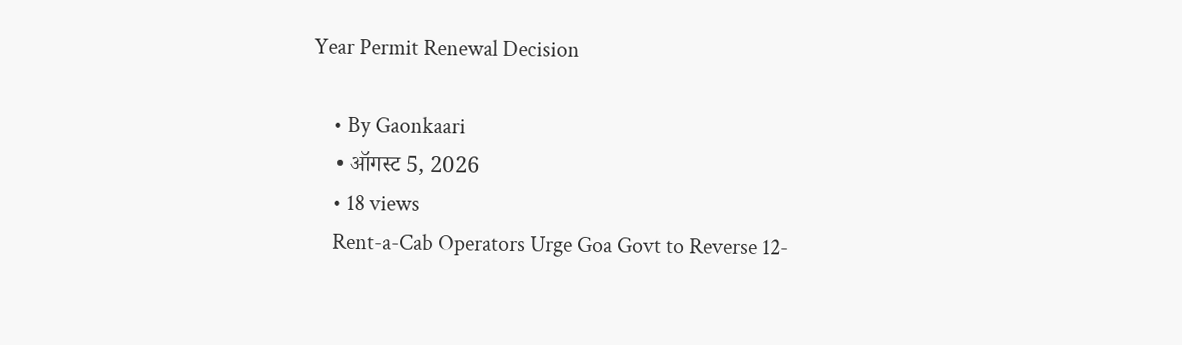Year Permit Renewal Decision

    • By Gaonkaari
    • ऑगस्ट 5, 2026
    • 18 views
    Rent-a-Cab Operators Urge Goa Govt to Reverse 12-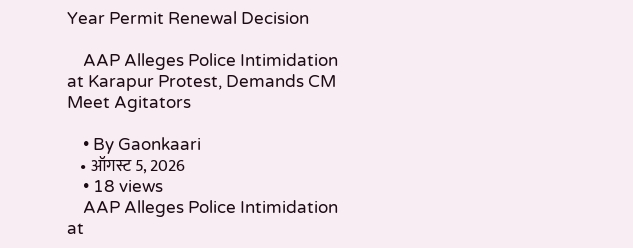Year Permit Renewal Decision

    AAP Alleges Police Intimidation at Karapur Protest, Demands CM Meet Agitators

    • By Gaonkaari
    • ऑगस्ट 5, 2026
    • 18 views
    AAP Alleges Police Intimidation at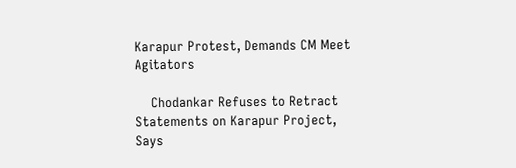Karapur Protest, Demands CM Meet Agitators

    Chodankar Refuses to Retract Statements on Karapur Project, Says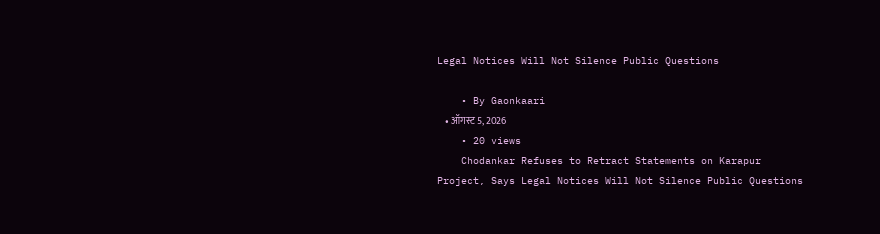Legal Notices Will Not Silence Public Questions

    • By Gaonkaari
    • ऑगस्ट 5, 2026
    • 20 views
    Chodankar Refuses to Retract Statements on Karapur Project, Says Legal Notices Will Not Silence Public Questions